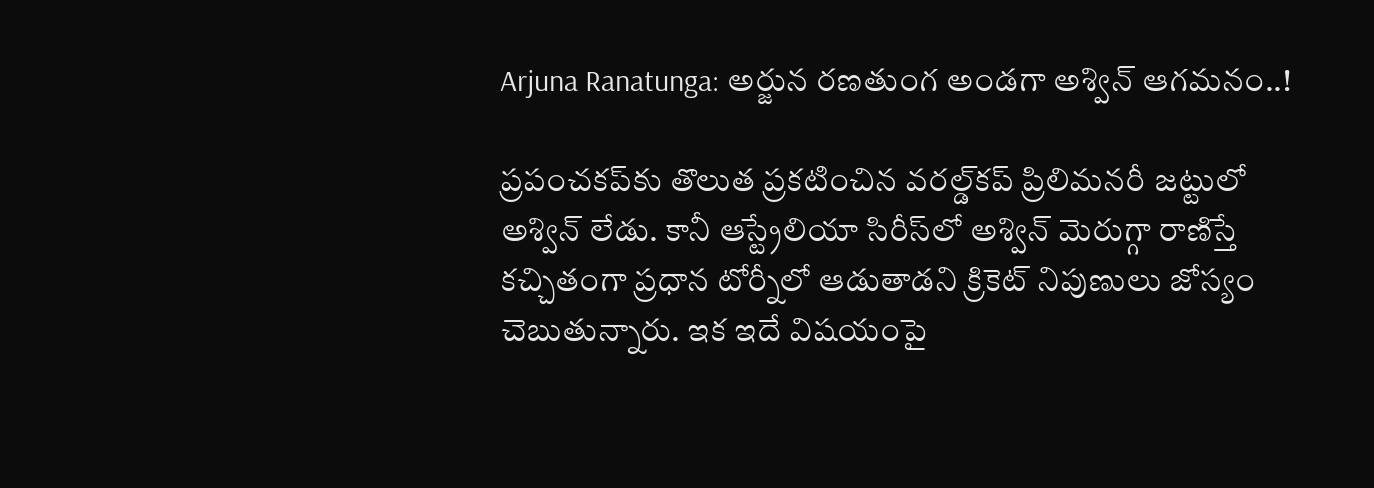Arjuna Ranatunga: అర్జున రణతుంగ అండగా అశ్విన్ ఆగమనం..!

ప్రపంచకప్‌కు తొలుత ప్రకటించిన వరల్డ్‌కప్‌ ప్రిలిమనరీ జట్టులో అశ్విన్‌ లేడు. కానీ ఆస్ట్రేలియా సిరీస్‌లో అశ్విన్‌ మెరుగ్గా రాణిస్తే కచ్చితంగా ప్రధాన టోర్నీలో ఆడుతాడని క్రికెట్‌ నిపుణులు జోస్యం చెబుతున్నారు. ఇక ఇదే విషయంపై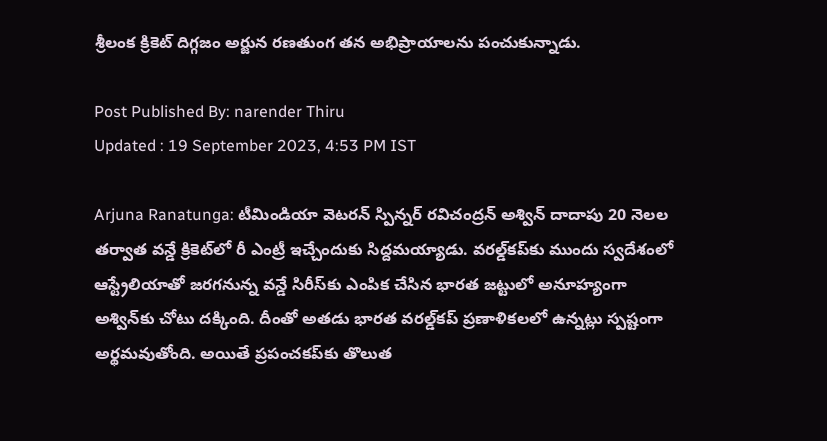శ్రీలంక క్రికెట్‌ దిగ్గజం అర్జున రణతుంగ తన అభిప్రాయాలను పంచుకున్నాడు.

Post Published By: narender Thiru
Updated : 19 September 2023, 4:53 PM IST

Arjuna Ranatunga: టీమిండియా వెటరన్‌ స్పిన్నర్‌ రవిచంద్రన్‌ అశ్విన్‌ దాదాపు 20 నెలల తర్వాత వన్డే క్రికెట్‌లో రీ ఎంట్రీ ఇచ్చేందుకు సిద్దమయ్యాడు. వరల్డ్‌కప్‌కు ముందు స్వదేశంలో ఆస్ట్రేలియాతో జరగనున్న వన్డే సిరీస్‌కు ఎంపిక చేసిన భారత జట్టులో అనూహ్యంగా అశ్విన్‌కు చోటు దక్కింది. దీంతో అతడు భారత వరల్డ్‌కప్‌ ప్రణాళికలలో ఉన్నట్లు స్పష్టంగా అర్థమవుతోంది. అయితే ప్రపంచకప్‌కు తొలుత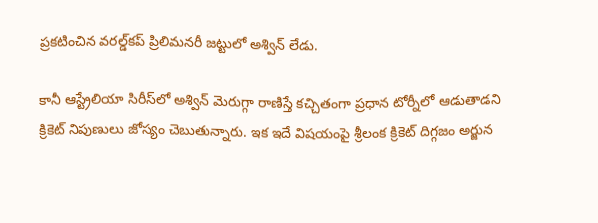ప్రకటించిన వరల్డ్‌కప్‌ ప్రిలిమనరీ జట్టులో అశ్విన్‌ లేడు.

కానీ ఆస్ట్రేలియా సిరీస్‌లో అశ్విన్‌ మెరుగ్గా రాణిస్తే కచ్చితంగా ప్రధాన టోర్నీలో ఆడుతాడని క్రికెట్‌ నిపుణులు జోస్యం చెబుతున్నారు. ఇక ఇదే విషయంపై శ్రీలంక క్రికెట్‌ దిగ్గజం అర్జున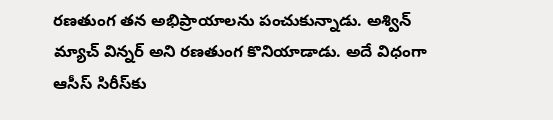రణతుంగ తన అభిప్రాయాలను పంచుకున్నాడు. అశ్విన్‌ మ్యాచ్‌ విన్నర్‌ అని రణతుంగ కొనియాడాడు. అదే విధంగా ఆసీస్‌ సిరీస్‌కు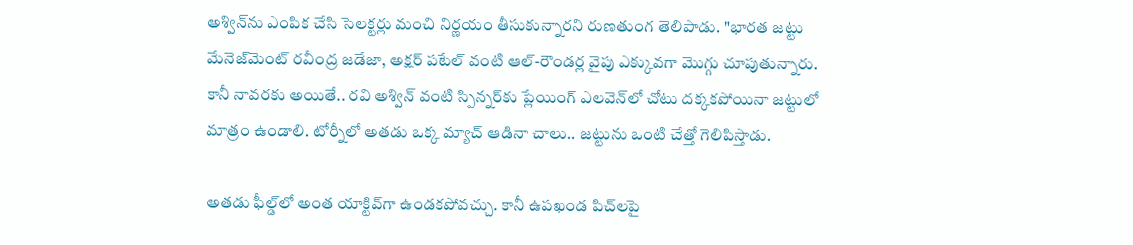అశ్విన్‌ను ఎంపిక చేసి సెలక్టర్లు మంచి నిర్ణయం తీసుకున్నారని రుణతుంగ తెలిపాడు. "భారత జట్టు మేనెజ్‌మెంట్‌ రవీంద్ర జడేజా, అక్షర్ పటేల్ వంటి ఆల్-రౌండర్ల వైపు ఎక్కువగా మొగ్గు చూపుతున్నారు. కానీ నావరకు అయితే.. రవి అశ్విన్‌ వంటి స్పిన్నర్‌కు ప్లేయింగ్‌ ఎలవెన్‌లో చోటు దక్కకపోయినా జట్టులో మాత్రం ఉండాలి. టోర్నీలో అతడు ఒక్క మ్యాచ్‌ ఆడినా చాలు.. జట్టును ఒంటి చేత్తో గెలిపిస్తాడు.

అతడు ఫీల్డ్‌లో అంత యాక్టివ్‌గా ఉండకపోవచ్చు. కానీ ఉపఖండ పిచ్‌లపై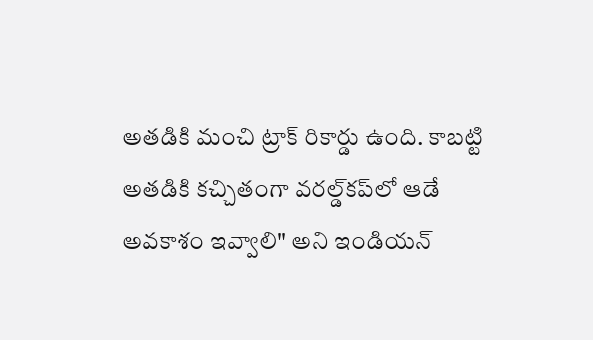అతడికి మంచి ట్రాక్‌ రికార్డు ఉంది. కాబట్టి అతడికి కచ్చితంగా వరల్డ్‌కప్‌లో ఆడే అవకాశం ఇవ్వాలి" అని ఇండియన్‌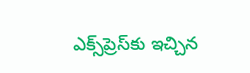ఎక్స్‌ప్రెస్‌కు ఇచ్చిన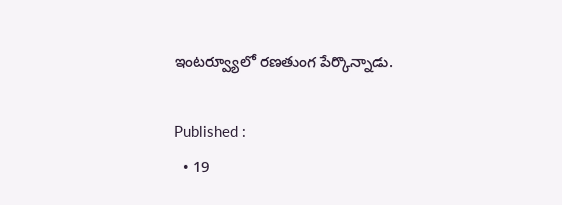ఇంటర్వ్యూలో రణతుంగ పేర్కొన్నాడు.

Published :
  • 19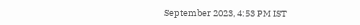September 2023, 4:53 PM IST